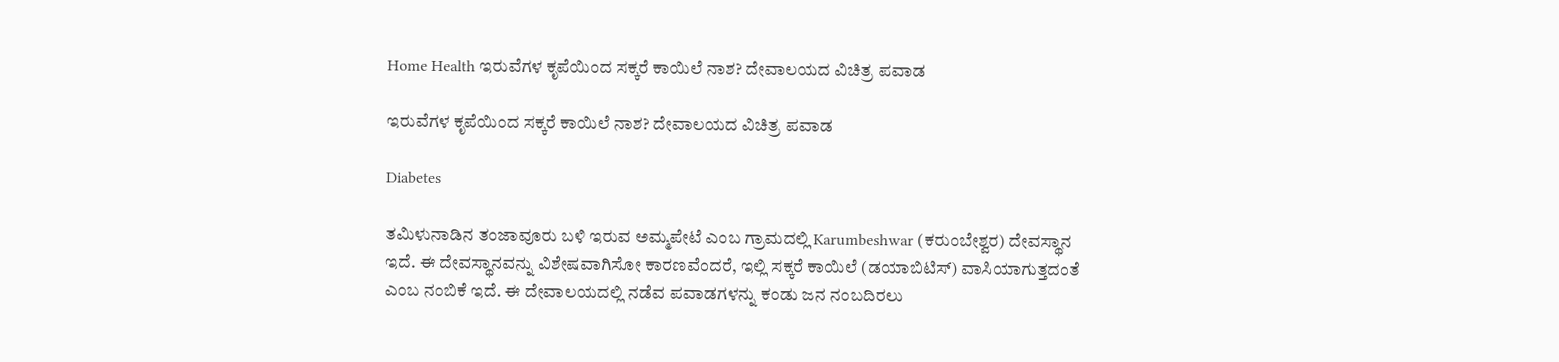Home Health ಇರುವೆಗಳ ಕೃಪೆಯಿಂದ ಸಕ್ಕರೆ ಕಾಯಿಲೆ ನಾಶ? ದೇವಾಲಯದ ವಿಚಿತ್ರ ಪವಾಡ

ಇರುವೆಗಳ ಕೃಪೆಯಿಂದ ಸಕ್ಕರೆ ಕಾಯಿಲೆ ನಾಶ? ದೇವಾಲಯದ ವಿಚಿತ್ರ ಪವಾಡ

Diabetes

ತಮಿಳುನಾಡಿನ ತಂಜಾವೂರು ಬಳಿ ಇರುವ ಅಮ್ಮಪೇಟೆ ಎಂಬ ಗ್ರಾಮದಲ್ಲಿ Karumbeshwar (ಕರುಂಬೇಶ್ವರ) ದೇವಸ್ಥಾನ ಇದೆ. ಈ ದೇವಸ್ಥಾನವನ್ನು ವಿಶೇಷವಾಗಿಸೋ ಕಾರಣವೆಂದರೆ, ಇಲ್ಲಿ ಸಕ್ಕರೆ ಕಾಯಿಲೆ (ಡಯಾಬಿಟಿಸ್) ವಾಸಿಯಾಗುತ್ತದಂತೆ ಎಂಬ ನಂಬಿಕೆ ಇದೆ. ಈ ದೇವಾಲಯದಲ್ಲಿ ನಡೆವ ಪವಾಡಗಳನ್ನು ಕಂಡು ಜನ ನಂಬದಿರಲು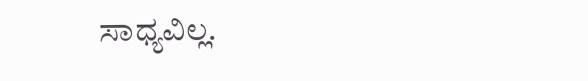ಸಾಧ್ಯವಿಲ್ಲ.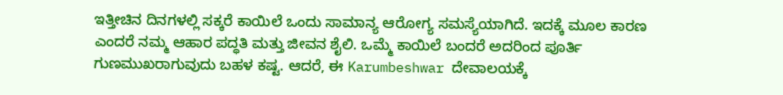ಇತ್ತೀಚಿನ ದಿನಗಳಲ್ಲಿ ಸಕ್ಕರೆ ಕಾಯಿಲೆ ಒಂದು ಸಾಮಾನ್ಯ ಆರೋಗ್ಯ ಸಮಸ್ಯೆಯಾಗಿದೆ. ಇದಕ್ಕೆ ಮೂಲ ಕಾರಣ ಎಂದರೆ ನಮ್ಮ ಆಹಾರ ಪದ್ಧತಿ ಮತ್ತು ಜೀವನ ಶೈಲಿ. ಒಮ್ಮೆ ಕಾಯಿಲೆ ಬಂದರೆ ಅದರಿಂದ ಪೂರ್ತಿ ಗುಣಮುಖರಾಗುವುದು ಬಹಳ ಕಷ್ಟ. ಆದರೆ, ಈ Karumbeshwar ದೇವಾಲಯಕ್ಕೆ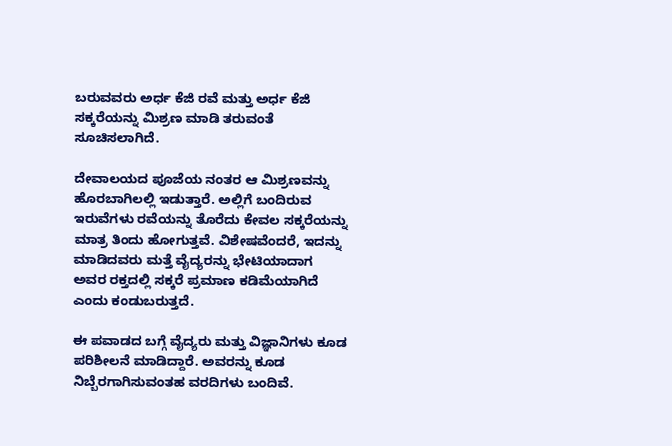ಬರುವವರು ಅರ್ಧ ಕೆಜಿ ರವೆ ಮತ್ತು ಅರ್ಧ ಕೆಜಿ ಸಕ್ಕರೆಯನ್ನು ಮಿಶ್ರಣ ಮಾಡಿ ತರುವಂತೆ ಸೂಚಿಸಲಾಗಿದೆ.

ದೇವಾಲಯದ ಪೂಜೆಯ ನಂತರ ಆ ಮಿಶ್ರಣವನ್ನು ಹೊರಬಾಗಿಲಲ್ಲಿ ಇಡುತ್ತಾರೆ. ಅಲ್ಲಿಗೆ ಬಂದಿರುವ ಇರುವೆಗಳು ರವೆಯನ್ನು ತೊರೆದು ಕೇವಲ ಸಕ್ಕರೆಯನ್ನು ಮಾತ್ರ ತಿಂದು ಹೋಗುತ್ತವೆ. ವಿಶೇಷವೆಂದರೆ, ಇದನ್ನು ಮಾಡಿದವರು ಮತ್ತೆ ವೈದ್ಯರನ್ನು ಭೇಟಿಯಾದಾಗ ಅವರ ರಕ್ತದಲ್ಲಿ ಸಕ್ಕರೆ ಪ್ರಮಾಣ ಕಡಿಮೆಯಾಗಿದೆ ಎಂದು ಕಂಡುಬರುತ್ತದೆ.

ಈ ಪವಾಡದ ಬಗ್ಗೆ ವೈದ್ಯರು ಮತ್ತು ವಿಜ್ಞಾನಿಗಳು ಕೂಡ ಪರಿಶೀಲನೆ ಮಾಡಿದ್ದಾರೆ. ಅವರನ್ನು ಕೂಡ ನಿಬ್ಬೆರಗಾಗಿಸುವಂತಹ ವರದಿಗಳು ಬಂದಿವೆ.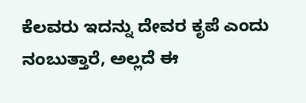ಕೆಲವರು ಇದನ್ನು ದೇವರ ಕೃಪೆ ಎಂದು ನಂಬುತ್ತಾರೆ, ಅಲ್ಲದೆ ಈ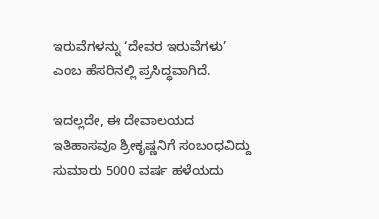ಇರುವೆಗಳನ್ನು ‘ದೇವರ ಇರುವೆಗಳು’ ಎಂಬ ಹೆಸರಿನಲ್ಲಿ ಪ್ರಸಿದ್ಧವಾಗಿದೆ.

ಇದಲ್ಲದೇ, ಈ ದೇವಾಲಯದ ಇತಿಹಾಸವೂ ಶ್ರೀಕೃಷ್ಣನಿಗೆ ಸಂಬಂಧವಿದ್ದು ಸುಮಾರು 5000 ವರ್ಷ ಹಳೆಯದು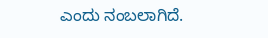ಎಂದು ನಂಬಲಾಗಿದೆ.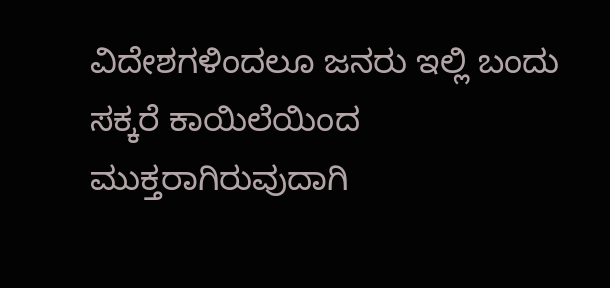ವಿದೇಶಗಳಿಂದಲೂ ಜನರು ಇಲ್ಲಿ ಬಂದು ಸಕ್ಕರೆ ಕಾಯಿಲೆಯಿಂದ ಮುಕ್ತರಾಗಿರುವುದಾಗಿ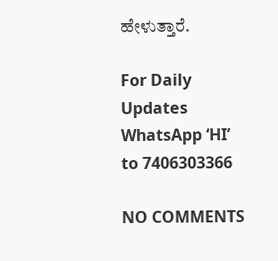ಹೇಳುತ್ತಾರೆ.

For Daily Updates WhatsApp ‘HI’ to 7406303366

NO COMMENTS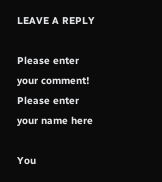LEAVE A REPLY

Please enter your comment!
Please enter your name here

You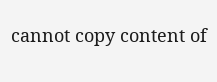cannot copy content of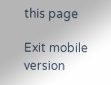this page

Exit mobile version